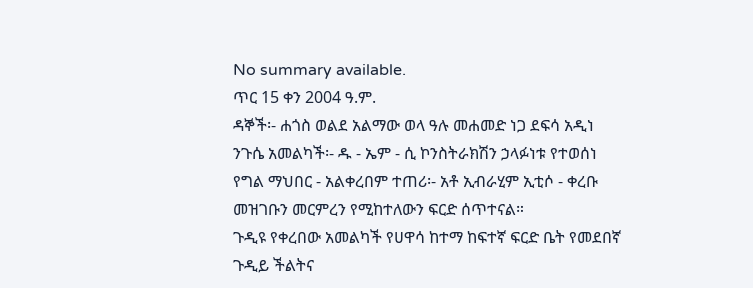No summary available.
ጥር 15 ቀን 2004 ዓ.ም.
ዳኞች፡- ሐጎስ ወልደ አልማው ወላ ዓሉ መሐመድ ነጋ ደፍሳ አዲነ ንጉሴ አመልካች፡- ዱ - ኤም - ሲ ኮንስትራክሽን ኃላፉነቱ የተወሰነ የግል ማህበር - አልቀረበም ተጠሪ፡- አቶ ኢብራሂም ኢቲሶ - ቀረቡ መዝገቡን መርምረን የሚከተለውን ፍርድ ሰጥተናል።
ጉዲዩ የቀረበው አመልካች የሀዋሳ ከተማ ከፍተኛ ፍርድ ቤት የመደበኛ ጉዲይ ችልትና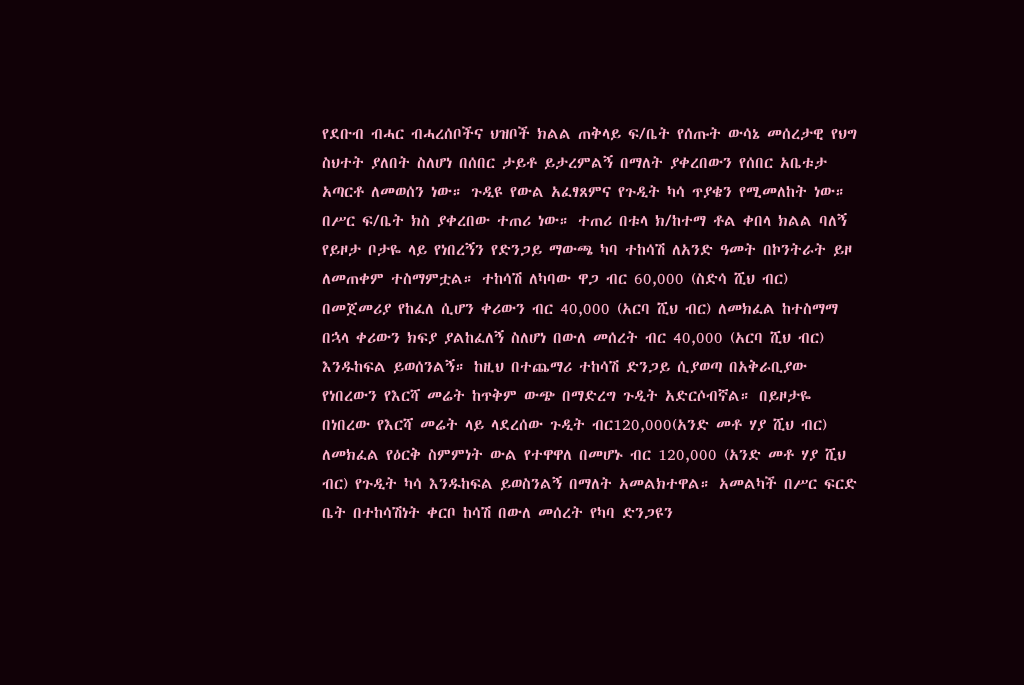የደቡብ ብሓር ብሓረሰቦችና ህዝቦች ክልል ጠቅላይ ፍ/ቤት የሰጡት ውሳኔ መሰረታዊ የህግ ስህተት ያለበት ስለሆነ በሰበር ታይቶ ይታረምልኝ በማለት ያቀረበውን የሰበር አቤቱታ አጣርቶ ለመወሰን ነው። ጉዲዩ የውል አፈፃጸምና የጉዲት ካሳ ጥያቄን የሚመለከት ነው። በሥር ፍ/ቤት ክስ ያቀረበው ተጠሪ ነው። ተጠሪ በቱላ ክ/ከተማ ቶል ቀበላ ክልል ባለኝ የይዞታ ቦታዬ ላይ የነበረኝን የድንጋይ ማውጫ ካባ ተከሳሽ ለአንድ ዓመት በኮንትራት ይዞ ለመጠቀም ተስማምቷል። ተከሳሽ ለካባው ዋጋ ብር 60,000 (ስድሳ ሺህ ብር) በመጀመሪያ የከፈለ ሲሆን ቀሪውን ብር 40,000 (አርባ ሺህ ብር) ለመክፈል ከተስማማ በኋላ ቀሪውን ክፍያ ያልከፈለኝ ስለሆነ በውለ መሰረት ብር 40,000 (አርባ ሺህ ብር) እንዱከፍል ይወሰንልኝ። ከዚህ በተጨማሪ ተከሳሽ ድንጋይ ሲያወጣ በአቅራቢያው የነበረውን የእርሻ መሬት ከጥቅም ውጭ በማድረግ ጉዲት አድርሶብኛል። በይዞታዬ በነበረው የእርሻ መሬት ላይ ላደረሰው ጉዲት ብር120,000(አንድ መቶ ሃያ ሺህ ብር) ለመክፈል የዕርቅ ስምምነት ውል የተዋዋለ በመሆኑ ብር 120,000 (አንድ መቶ ሃያ ሺህ ብር) የጉዲት ካሳ እንዱከፍል ይወስንልኝ በማለት አመልክተዋል። አመልካች በሥር ፍርድ ቤት በተከሳሽነት ቀርቦ ከሳሽ በውለ መሰረት የካባ ድንጋዩን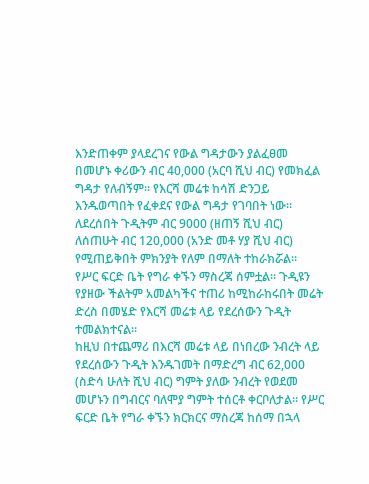እንድጠቀም ያላደረገና የውል ግዳታውን ያልፈፀመ በመሆኑ ቀሪውን ብር 40,000 (አርባ ሺህ ብር) የመክፈል ግዳታ የለብኝም። የእርሻ መሬቱ ከሳሽ ድንጋይ እንዱወጣበት የፈቀደና የውል ግዳታ የገባበት ነው።
ለደረሰበት ጉዲትም ብር 9000 (ዘጠኝ ሺህ ብር) ለሰጠሁት ብር 120,000 (አንድ መቶ ሃያ ሺህ ብር) የሚጠይቅበት ምክንያት የለም በማለት ተከራክሯል።
የሥር ፍርድ ቤት የግራ ቀኙን ማስረጃ ሰምቷል። ጉዲዩን የያዘው ችልትም አመልካችና ተጠሪ ከሚከራከሩበት መሬት ድረስ በመሄድ የእርሻ መሬቱ ላይ የደረሰውን ጉዲት ተመልክተናል።
ከዚህ በተጨማሪ በእርሻ መሬቱ ላይ በነበረው ንብረት ላይ የደረሰውን ጉዲት እንዱገመት በማድረግ ብር 62,000 (ስድሳ ሁለት ሺህ ብር) ግምት ያለው ንብረት የወደመ መሆኑን በግብርና ባለሞያ ግምት ተሰርቶ ቀርቦለታል። የሥር ፍርድ ቤት የግራ ቀኙን ክርክርና ማስረጃ ከሰማ በኋላ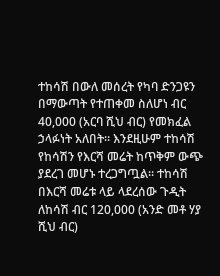ተከሳሽ በውለ መሰረት የካባ ድንጋዩን በማውጣት የተጠቀመ ስለሆነ ብር 40,000 (አርባ ሺህ ብር) የመክፈል ኃላፉነት አለበት። እንደዚሁም ተከሳሽ የከሳሽን የእርሻ መሬት ከጥቅም ውጭ ያደረገ መሆኑ ተረጋግጧል። ተከሳሽ በእርሻ መሬቱ ላይ ላደረሰው ጉዲት ለከሳሽ ብር 120,000 (አንድ መቶ ሃያ ሺህ ብር)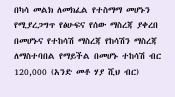በካሳ መልክ ለመክፈል የተስማማ መሆኑን የሚያረጋግጥ የፅሁፍና የሰው ማስረጃ ያቀረበ በመሆኑና የተከሳሽ ማስረጃ የከሳሽን ማስረጃ ለማስተባበል የማይችል በመሆኑ ተከሳሽ ብር 120,000 (አንድ መቶ ሃያ ሺህ ብር)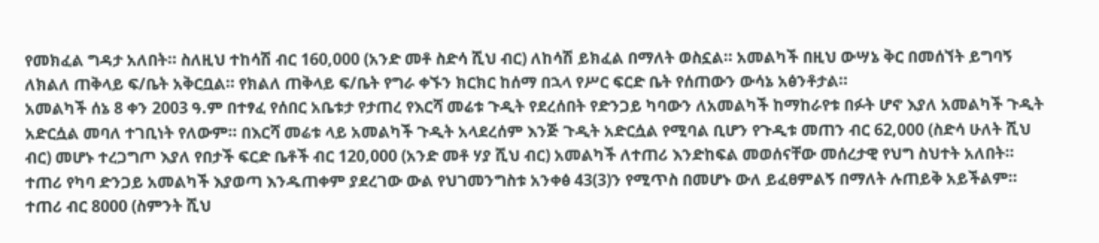የመክፈል ግዳታ አለበት። ስለዚህ ተከሳሽ ብር 160,000 (አንድ መቶ ስድሳ ሺህ ብር) ለከሳሽ ይክፈል በማለት ወስኗል። አመልካች በዚህ ውሣኔ ቅር በመሰኘት ይግባኝ ለክልለ ጠቅላይ ፍ/ቤት አቅርቧል። የክልለ ጠቅላይ ፍ/ቤት የግራ ቀኙን ክርክር ከሰማ በኋላ የሥር ፍርድ ቤት የሰጠውን ውሳኔ አፅንቶታል።
አመልካች ሰኔ 8 ቀን 2003 ዓ.ም በተፃፈ የሰበር አቤቱታ የታጠረ የእርሻ መሬቱ ጉዲት የደረሰበት የድንጋይ ካባውን ለአመልካች ከማከራየቱ በፉት ሆኖ እያለ አመልካች ጉዲት አድርሷል መባለ ተገቢነት የለውም። በእርሻ መሬቱ ላይ አመልካች ጉዲት አላደረሰም እንጅ ጉዲት አድርሷል የሚባል ቢሆን የጉዲቱ መጠን ብር 62,000 (ስድሳ ሁለት ሺህ ብር) መሆኑ ተረጋግጦ እያለ የበታች ፍርድ ቤቶች ብር 120,000 (አንድ መቶ ሃያ ሺህ ብር) አመልካች ለተጠሪ እንድከፍል መወሰናቸው መሰረታዊ የህግ ስህተት አለበት። ተጠሪ የካባ ድንጋይ አመልካች እያወጣ እንዱጠቀም ያደረገው ውል የህገመንግስቱ አንቀፅ 43(3)ን የሚጥስ በመሆኑ ውለ ይፈፀምልኝ በማለት ሉጠይቅ አይችልም። ተጠሪ ብር 8000 (ስምንት ሺህ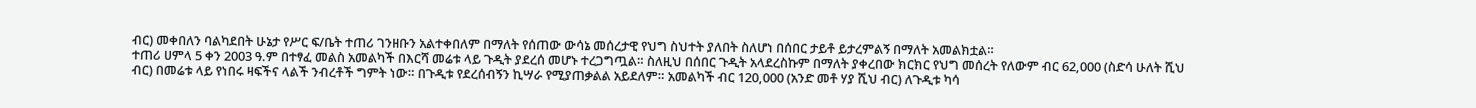ብር) መቀበለን ባልካደበት ሁኔታ የሥር ፍ/ቤት ተጠሪ ገንዘቡን አልተቀበለም በማለት የሰጠው ውሳኔ መሰረታዊ የህግ ስህተት ያለበት ስለሆነ በሰበር ታይቶ ይታረምልኝ በማለት አመልክቷል።
ተጠሪ ሀምላ 5 ቀን 2003 ዓ.ም በተፃፈ መልስ አመልካች በእርሻ መሬቱ ላይ ጉዲት ያደረሰ መሆኑ ተረጋግጧል። ስለዚህ በሰበር ጉዲት አላደረስኩም በማለት ያቀረበው ክርክር የህግ መሰረት የለውም ብር 62,000 (ስድሳ ሁለት ሺህ ብር) በመሬቱ ላይ የነበሩ ዛፍችና ላልች ንብረቶች ግምት ነው። በጉዲቱ የደረሰብኝን ኪሣራ የሚያጠቃልል አይደለም። አመልካች ብር 120,000 (አንድ መቶ ሃያ ሺህ ብር) ለጉዲቱ ካሳ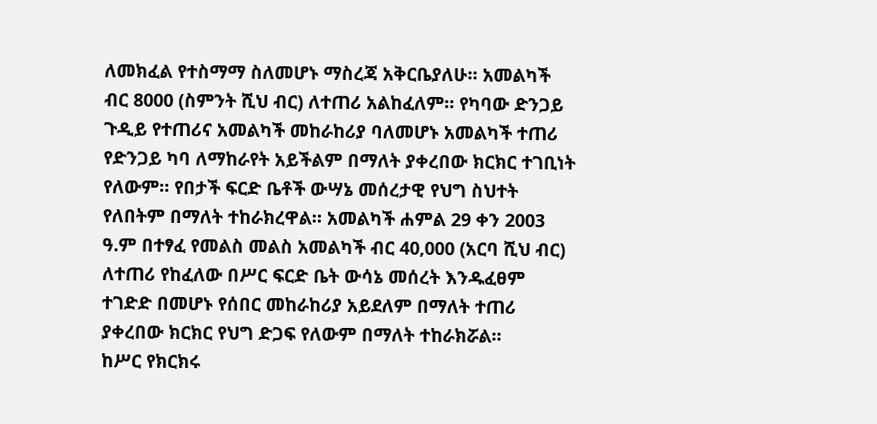ለመክፈል የተስማማ ስለመሆኑ ማስረጃ አቅርቤያለሁ። አመልካች ብር 8000 (ስምንት ሺህ ብር) ለተጠሪ አልከፈለም። የካባው ድንጋይ ጉዲይ የተጠሪና አመልካች መከራከሪያ ባለመሆኑ አመልካች ተጠሪ የድንጋይ ካባ ለማከራየት አይችልም በማለት ያቀረበው ክርክር ተገቢነት የለውም። የበታች ፍርድ ቤቶች ውሣኔ መሰረታዊ የህግ ስህተት የለበትም በማለት ተከራክረዋል። አመልካች ሐምል 29 ቀን 2003 ዓ.ም በተፃፈ የመልስ መልስ አመልካች ብር 40,000 (አርባ ሺህ ብር) ለተጠሪ የከፈለው በሥር ፍርድ ቤት ውሳኔ መሰረት እንዱፈፀም ተገድድ በመሆኑ የሰበር መከራከሪያ አይደለም በማለት ተጠሪ ያቀረበው ክርክር የህግ ድጋፍ የለውም በማለት ተከራክሯል።
ከሥር የክርክሩ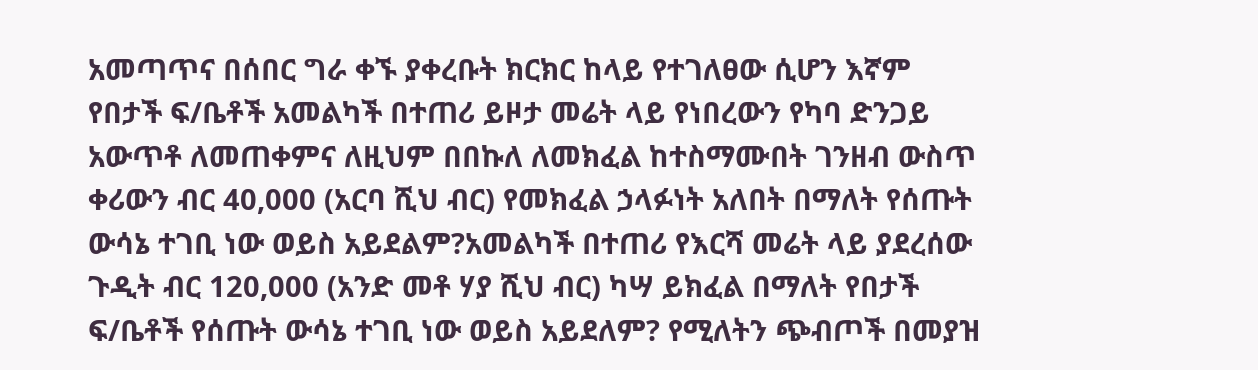አመጣጥና በሰበር ግራ ቀኙ ያቀረቡት ክርክር ከላይ የተገለፀው ሲሆን እኛም የበታች ፍ/ቤቶች አመልካች በተጠሪ ይዞታ መሬት ላይ የነበረውን የካባ ድንጋይ አውጥቶ ለመጠቀምና ለዚህም በበኩለ ለመክፈል ከተስማሙበት ገንዘብ ውስጥ ቀሪውን ብር 40,000 (አርባ ሺህ ብር) የመክፈል ኃላፉነት አለበት በማለት የሰጡት ውሳኔ ተገቢ ነው ወይስ አይደልም?አመልካች በተጠሪ የእርሻ መሬት ላይ ያደረሰው ጉዲት ብር 120,000 (አንድ መቶ ሃያ ሺህ ብር) ካሣ ይክፈል በማለት የበታች ፍ/ቤቶች የሰጡት ውሳኔ ተገቢ ነው ወይስ አይደለም? የሚለትን ጭብጦች በመያዝ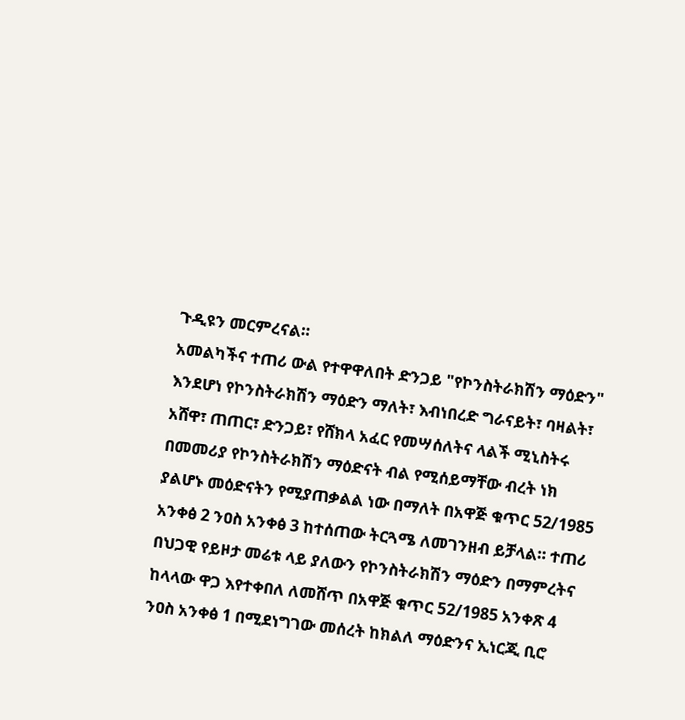ጉዲዩን መርምረናል።
አመልካችና ተጠሪ ውል የተዋዋለበት ድንጋይ "የኮንስትራክሽን ማዕድን" እንደሆነ የኮንስትራክሽን ማዕድን ማለት፣ እብነበረድ ግራናይት፣ ባዛልት፣ አሸዋ፣ ጠጠር፣ ድንጋይ፣ የሸክላ አፈር የመሣሰለትና ላልች ሚኒስትሩ በመመሪያ የኮንስትራክሽን ማዕድናት ብል የሚሰይማቸው ብረት ነክ ያልሆኑ መዕድናትን የሚያጠቃልል ነው በማለት በአዋጅ ቁጥር 52/1985 አንቀፅ 2 ንዐስ አንቀፅ 3 ከተሰጠው ትርጓሜ ለመገንዘብ ይቻላል። ተጠሪ በህጋዊ የይዞታ መሬቱ ላይ ያለውን የኮንስትራክሽን ማዕድን በማምረትና ከላላው ዋጋ እየተቀበለ ለመሸጥ በአዋጅ ቁጥር 52/1985 አንቀጽ 4 ንዐስ አንቀፅ 1 በሚደነግገው መሰረት ከክልለ ማዕድንና ኢነርጂ ቢሮ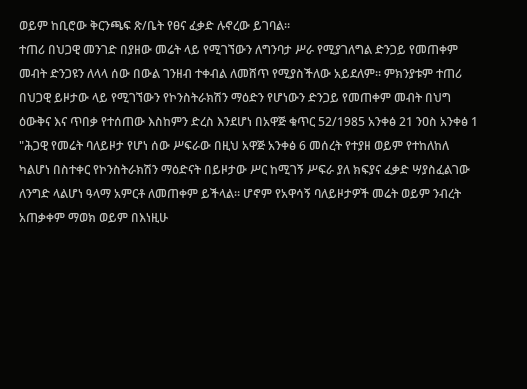ወይም ከቢሮው ቅርንጫፍ ጽ/ቤት የፀና ፈቃድ ሉኖረው ይገባል።
ተጠሪ በህጋዊ መንገድ በያዘው መሬት ላይ የሚገኘውን ለግንባታ ሥራ የሚያገለግል ድንጋይ የመጠቀም መብት ድንጋዩን ለላላ ሰው በውል ገንዘብ ተቀብል ለመሸጥ የሚያስችለው አይደለም። ምክንያቱም ተጠሪ በህጋዊ ይዞታው ላይ የሚገኘውን የኮንስትራክሽን ማዕድን የሆነውን ድንጋይ የመጠቀም መብት በህግ ዕውቅና እና ጥበቃ የተሰጠው እስከምን ድረስ እንደሆነ በአዋጅ ቁጥር 52/1985 አንቀፅ 21 ንዐስ አንቀፅ 1 "ሕጋዊ የመሬት ባለይዞታ የሆነ ሰው ሥፍራው በዚህ አዋጅ አንቀፅ 6 መሰረት የተያዘ ወይም የተከለከለ ካልሆነ በስተቀር የኮንስትራክሽን ማዕድናት በይዞታው ሥር ከሚገኝ ሥፍራ ያለ ክፍያና ፈቃድ ሣያስፈልገው ለንግድ ላልሆነ ዓላማ አምርቶ ለመጠቀም ይችላል። ሆኖም የአዋሳኝ ባለይዞታዎች መሬት ወይም ንብረት አጠቃቀም ማወክ ወይም በእነዚሁ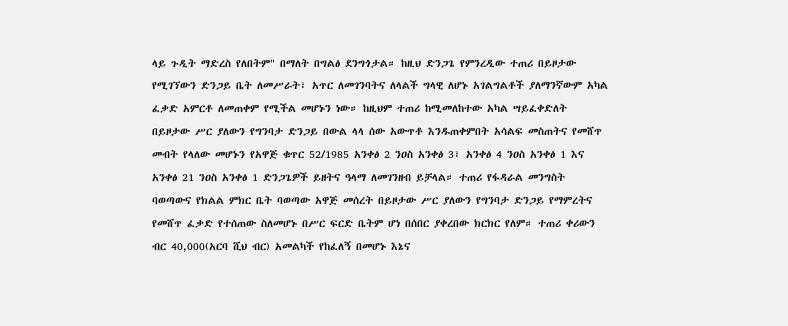ላይ ጉዲት ማድረስ የለበትም" በማለት በግልፅ ደንግጎታል። ከዚህ ድንጋጌ የምንረዲው ተጠሪ በይዞታው የሚገኘውን ድንጋይ ቤት ለመሥራት፣ አጥር ለመገንባትና ለላልች ግላዊ ለሆኑ አገልግልቶች ያለማንኛውም አካል ፈቃድ አምርቶ ለመጠቀም የሚችል መሆኑን ነው። ከዚህም ተጠሪ ከሚመለከተው አካል ሣይፈቀድለት በይዞታው ሥር ያለውን የግንባታ ድንጋይ በውል ላላ ሰው አውጥቶ እንዱጠቀምበት አሳልፍ መስጠትና የመሸጥ መብት የላለው መሆኑን የአዋጅ ቁጥር 52/1985 አንቀፅ 2 ንዐስ አንቀፅ 3፣ አንቀፅ 4 ንዐስ አንቀፅ 1 እና አንቀፅ 21 ንዐስ አንቀፅ 1 ድንጋጌዎች ይዘትና ዓላማ ለመገንዘብ ይቻላል። ተጠሪ የፋዳራል መንግስት ባወጣውና የክልል ምክር ቤት ባወጣው አዋጅ መሰረት በይዞታው ሥር ያለውን የግንባታ ድንጋይ የማምረትና የመሸጥ ፈቃድ የተሰጠው ስለመሆኑ በሥር ፍርድ ቤትም ሆነ በሰበር ያቀረበው ክርክር የለም። ተጠሪ ቀሪውን ብር 40,000(አርባ ሺህ ብር) አመልካች የከፈለኝ በመሆኑ እኔና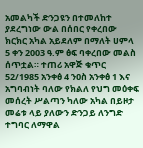አመልካች ድንጋዩን በተመለከተ ያደረግነው ውል በሰበር የቀረበው ክርክር አካል አይደለም በማለት ሀምላ 5 ቀን 2003 ዓ.ም ፅፍ ባቀረበው መልስ ሰጥቷል። ተጠሪ አዋጅ ቁጥር 52/1985 አንቀፅ 4 ንዐስ አንቀፅ 1 እና አግባብነት ባለው የክልለ የህግ መዕቀፍ መሰረት ሥልጣን ካለው አካል በይዞታ መሬቱ ላይ ያለውን ድንጋይ ለንግድ ተግባር ለማዋል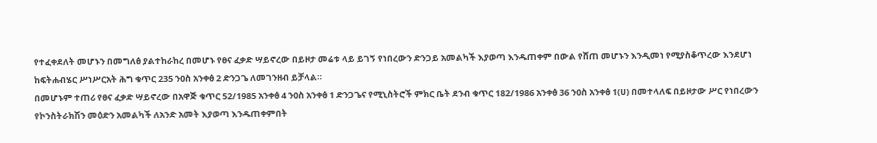የተፈቀደለት መሆኑን በመግለፅ ያልተከራከረ በመሆኑ የፀና ፈቃድ ሣይኖረው በይዞታ መሬቱ ላይ ይገኝ የነበረውን ድንጋይ አመልካች እያወጣ እንዱጠቀም በውል የሸጠ መሆኑን እንዲመነ የሚያስቆጥረው እንደሆነ ከፍትሐብሄር ሥነሥርአት ሕግ ቁጥር 235 ንዐስ አንቀፅ 2 ድንጋጌ ለመገንዘብ ይቻላል።
በመሆኑም ተጠሪ የፀና ፈቃድ ሣይኖረው በአዋጅ ቁጥር 52/1985 አንቀፅ 4 ንዐስ አንቀፅ 1 ድንጋጌና የሚኒስትሮች ምክር ቤት ደንብ ቁጥር 182/1986 አንቀፅ 36 ንዐስ አንቀፅ 1(ሀ) በመተላለፍ በይዞታው ሥር የነበረውን የኮንስትራክሽን መዕድን አመልካች ለአንድ አመት እያወጣ እንዱጠቀምበት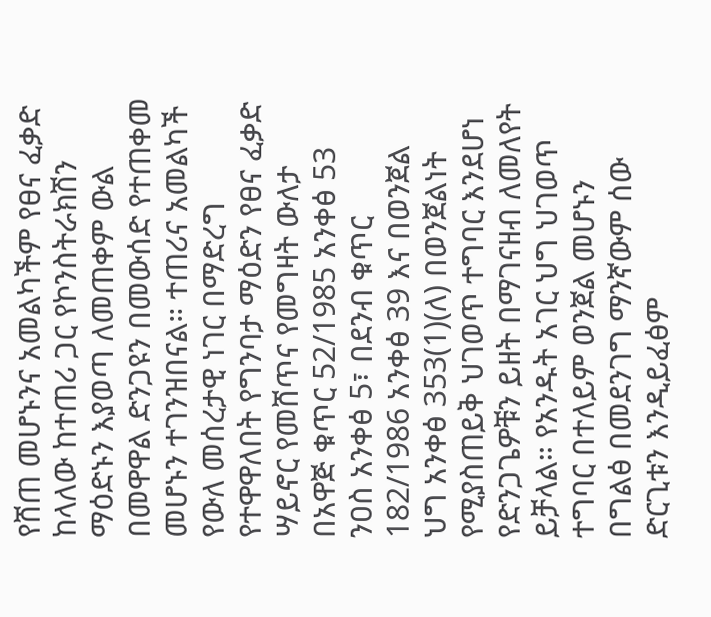የሸጠ መሆኑንና አመልካችም የፀና ፈቃድ ከላለው ከተጠሪ ጋር የኮንስትራክሽን ማዕድኑን እያወጣ ለመጠቀም ውል በመዋዋል ድንጋዩን በመውሰድ የተጠቀመ መሆኑን ተገንዝበናል። ተጠሪና አመልካች የውለ መሰረታዊ ነገር በማድረግ የተዋዋለበት የግንባታ ማዕድን የፀና ፈቃድ ሣይኖር የመሸጥና የመግዛት ውለታ በአዋጅ ቁጥር 52/1985 አንቀፅ 53 ንዐስ አንቀፅ 5፣ በደንብ ቁጥር 182/1986 አንቀፅ 39 እና በወንጀል ህግ አንቀፅ 353(1)(ለ) በወንጀልነት የሚያስጠይቅ ህገወጥ ተግባር እንደሆነ የድንጋጌዎቹን ይዘት በማገናዘብ ለመለየት ይቻላል። የአንዱት አገር ህግ ህገወጥ ተግባር በተለይም ወንጀል መሆኑን በግልፅ በመደንገግ ማንኛውም ሰው ድርጊቱን እንዲይፈፅም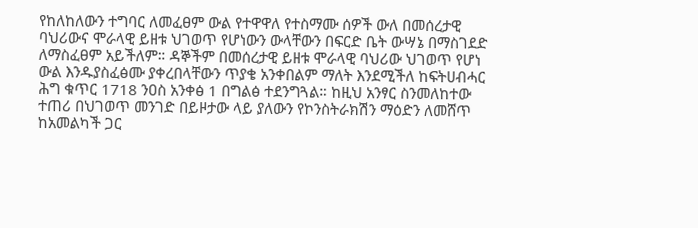የከለከለውን ተግባር ለመፈፀም ውል የተዋዋለ የተስማሙ ሰዎች ውለ በመሰረታዊ ባህሪውና ሞራላዊ ይዘቱ ህገወጥ የሆነውን ውላቸውን በፍርድ ቤት ውሣኔ በማስገደድ ለማስፈፀም አይችለም። ዳኞችም በመሰረታዊ ይዘቱ ሞራላዊ ባህሪው ህገወጥ የሆነ ውል እንዱያስፈፅሙ ያቀረበላቸውን ጥያቄ አንቀበልም ማለት እንደሚችለ ከፍትሀብሓር ሕግ ቁጥር 1718 ንዐስ አንቀፅ 1 በግልፅ ተደንግጓል። ከዚህ አንፃር ስንመለከተው ተጠሪ በህገወጥ መንገድ በይዞታው ላይ ያለውን የኮንስትራክሽን ማዕድን ለመሸጥ ከአመልካች ጋር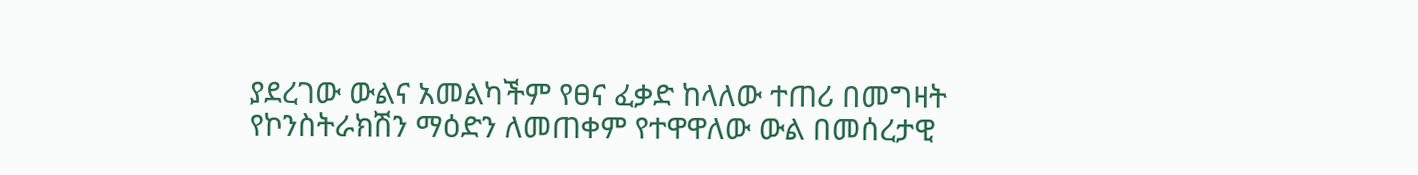ያደረገው ውልና አመልካችም የፀና ፈቃድ ከላለው ተጠሪ በመግዛት የኮንስትራክሽን ማዕድን ለመጠቀም የተዋዋለው ውል በመሰረታዊ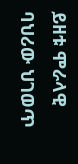ይዘቱ ሞራላዊ ባህሪው ህገወጥ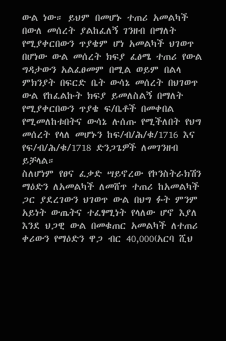ውል ነው። ይህም በመሆኑ ተጠሪ አመልካች በውለ መሰረት ያልከፈለኝ ገንዘብ በማለት የሚያቀርበውን ጥያቄም ሆነ አመልካች ህገወጥ በሆነው ውል መሰረት ክፍያ ፈፅሜ ተጠሪ የውል ግዳታውን አልፈፀመም በሚል ወይም በልላ ምክንያት በፍርድ ቤት ውሳኔ መሰረት በህገወጥ ውል የከፈልኩት ክፍያ ይመለስልኝ በማለት የሚያቀርበውን ጥያቄ ፍ/ቤቶች በመቀበል የሚመለከቱበትና ውሳኔ ሉሰጡ የሚችለበት የህግ መሰረት የላለ መሆኑን ከፍ/ብ/ሕ/ቁ/1716 እና የፍ/ብ/ሕ/ቁ/1718 ድንጋጌዎች ለመገንዘብ ይቻላል።
ስለሆነም የፀና ፈቃድ ሣይኖረው የኮንስትራክሽን ማዕድን ለአመልካች ለመሸጥ ተጠሪ ከአመልካች ጋር ያደረገውን ህገወጥ ውል በህግ ፉት ምንም አይነት ውጤትና ተፈፃሚነት የላለው ሆኖ እያለ እንደ ህጋዊ ውል በመቁጠር አመልካች ለተጠሪ ቀሪውን የማዕድን ዋጋ ብር 40,000(አርባ ሺህ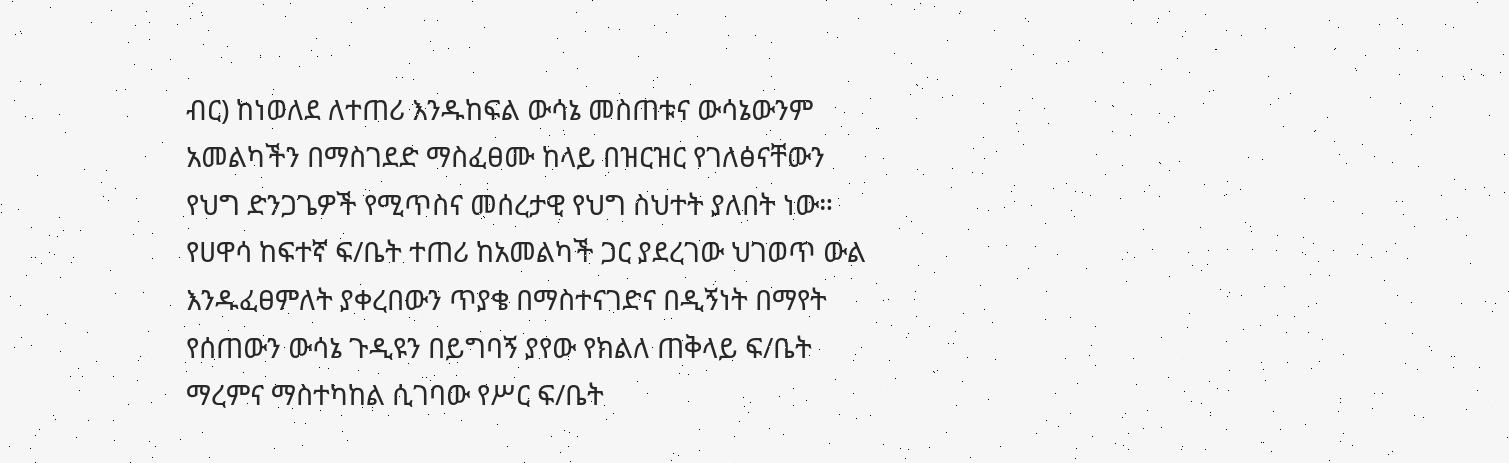ብር) ከነወለደ ለተጠሪ እንዱከፍል ውሳኔ መስጠቱና ውሳኔውንም አመልካችን በማስገደድ ማስፈፀሙ ከላይ በዝርዝር የገለፅናቸውን የህግ ድንጋጌዎች የሚጥስና መሰረታዊ የህግ ስህተት ያለበት ነው። የሀዋሳ ከፍተኛ ፍ/ቤት ተጠሪ ከአመልካች ጋር ያደረገው ህገወጥ ውል እንዱፈፀምለት ያቀረበውን ጥያቄ በማስተናገድና በዲኝነት በማየት የሰጠውን ውሳኔ ጉዲዩን በይግባኝ ያየው የክልለ ጠቅላይ ፍ/ቤት ማረምና ማስተካከል ሲገባው የሥር ፍ/ቤት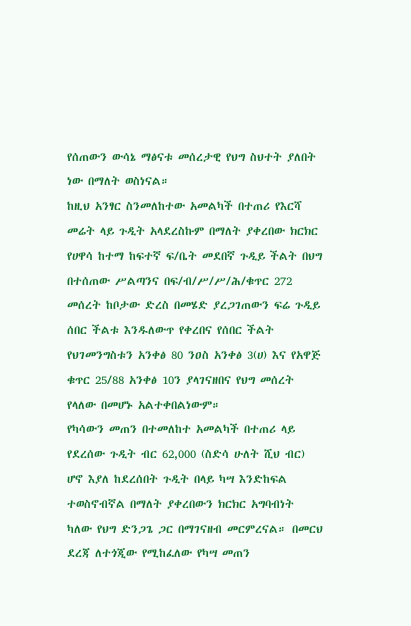የሰጠውን ውሳኔ ማፅናቱ መሰረታዊ የህግ ስህተት ያለበት ነው በማለት ወስነናል።
ከዚህ አንፃር ስንመለከተው አመልካች በተጠሪ የእርሻ መሬት ላይ ጉዲት አላደረስኩም በማለት ያቀረበው ክርክር የሀዋሳ ከተማ ከፍተኛ ፍ/ቤት መደበኛ ጉዲይ ችልት በህግ በተሰጠው ሥልጣንና በፍ/ብ/ሥ/ሥ/ሕ/ቁጥር 272 መሰረት ከቦታው ድረስ በመሄድ ያረጋገጠውን ፍሬ ጉዲይ ሰበር ችልቱ እንዱለውጥ የቀረበና የሰበር ችልት የህገመንግስቱን አንቀፅ 80 ንዐስ አንቀፅ 3(ሀ) እና የአዋጅ ቁጥር 25/88 አንቀፅ 10ን ያላገናዘበና የህግ መሰረት የላለው በመሆኑ አልተቀበልነውም።
የካሳውን መጠን በተመለከተ አመልካች በተጠሪ ላይ የደረሰው ጉዲት ብር 62,000 (ስድሳ ሁለት ሺህ ብር) ሆኖ እያለ ከደረሰበት ጉዲት በላይ ካሣ እንድከፍል ተወስኖብኛል በማለት ያቀረበውን ክርክር አግባብነት ካለው የህግ ድንጋጌ ጋር በማገናዘብ መርምረናል። በመርህ ደረጃ ለተጎጂው የሚከፈለው የካሣ መጠን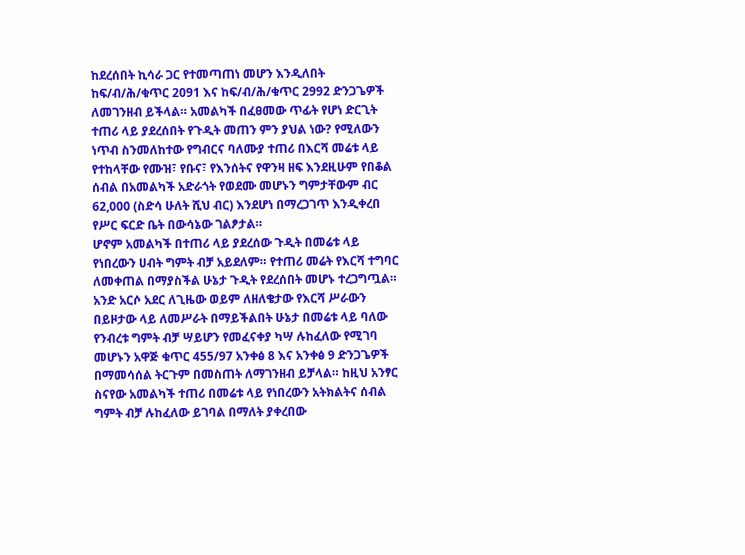ከደረሰበት ኪሳራ ጋር የተመጣጠነ መሆን እንዲለበት ከፍ/ብ/ሕ/ቁጥር 2091 እና ከፍ/ብ/ሕ/ቁጥር 2992 ድንጋጌዎች ለመገንዘብ ይችላል። አመልካች በፈፀመው ጥፊት የሆነ ድርጊት ተጠሪ ላይ ያደረሰበት የጉዲት መጠን ምን ያህል ነው? የሚለውን ነጥብ ስንመለከተው የግብርና ባለሙያ ተጠሪ በእርሻ መሬቱ ላይ የተከላቸው የሙዝ፣ የቡና፣ የእንሰትና የዋንዛ ዘፍ እንደዚሁም የበቆል ሰብል በአመልካች አድራጎት የወደሙ መሆኑን ግምታቸውም ብር 62,000 (ስድሳ ሁለት ሺህ ብር) እንደሆነ በማረጋገጥ እንዲቀረበ የሥር ፍርድ ቤት በውሳኔው ገልፆታል።
ሆኖም አመልካች በተጠሪ ላይ ያደረሰው ጉዲት በመሬቱ ላይ የነበረውን ሀብት ግምት ብቻ አይደለም። የተጠሪ መሬት የእርሻ ተግባር ለመቀጠል በማያስችል ሁኔታ ጉዲት የደረሰበት መሆኑ ተረጋግጧል። አንድ አርሶ አደር ለጊዜው ወይም ለዘለቄታው የእርሻ ሥራውን በይዞታው ላይ ለመሥራት በማይችልበት ሁኔታ በመሬቱ ላይ ባለው የንብረቱ ግምት ብቻ ሣይሆን የመፈናቀያ ካሣ ሉከፈለው የሚገባ መሆኑን አዋጅ ቁጥር 455/97 አንቀፅ 8 እና አንቀፅ 9 ድንጋጌዎች በማመሳሰል ትርጉም በመስጠት ለማገንዘብ ይቻላል። ከዚህ አንፃር ስናየው አመልካች ተጠሪ በመሬቱ ላይ የነበረውን አትክልትና ሰብል ግምት ብቻ ሉከፈለው ይገባል በማለት ያቀረበው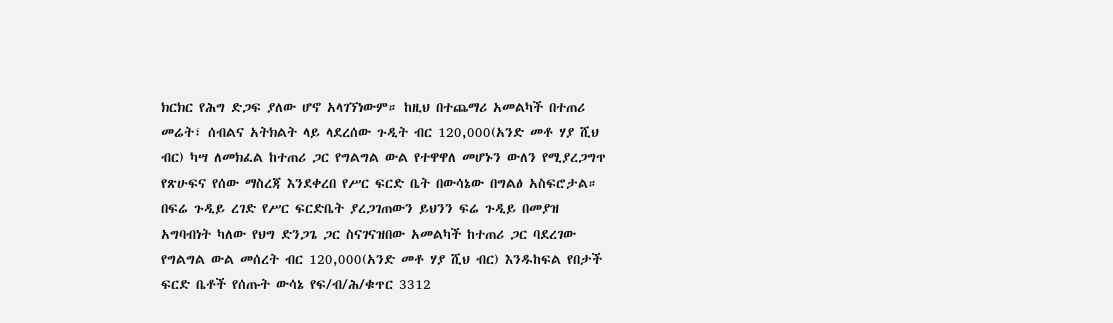ክርክር የሕግ ድጋፍ ያለው ሆኖ አላገኘነውም። ከዚህ በተጨማሪ አመልካች በተጠሪ መሬት፣ ሰብልና አትክልት ላይ ላደረሰው ጉዲት ብር 120,000(አንድ መቶ ሃያ ሺህ ብር) ካሣ ለመክፈል ከተጠሪ ጋር የግልግል ውል የተዋዋለ መሆኑን ውለን የሚያረጋግጥ የጽሁፍና የሰው ማስረጃ እንደቀረበ የሥር ፍርድ ቤት በውሳኔው በግልፅ አስፍሮታል። በፍሬ ጉዲይ ረገድ የሥር ፍርድቤት ያረጋገጠውን ይህንን ፍሬ ጉዲይ በመያዝ አግባብነት ካለው የህግ ድንጋጌ ጋር ስናገናዝበው አመልካች ከተጠሪ ጋር ባደረገው የግልግል ውል መሰረት ብር 120,000(አንድ መቶ ሃያ ሺህ ብር) እንዱከፍል የበታች ፍርድ ቤቶች የሰጡት ውሳኔ የፍ/ብ/ሕ/ቁጥር 3312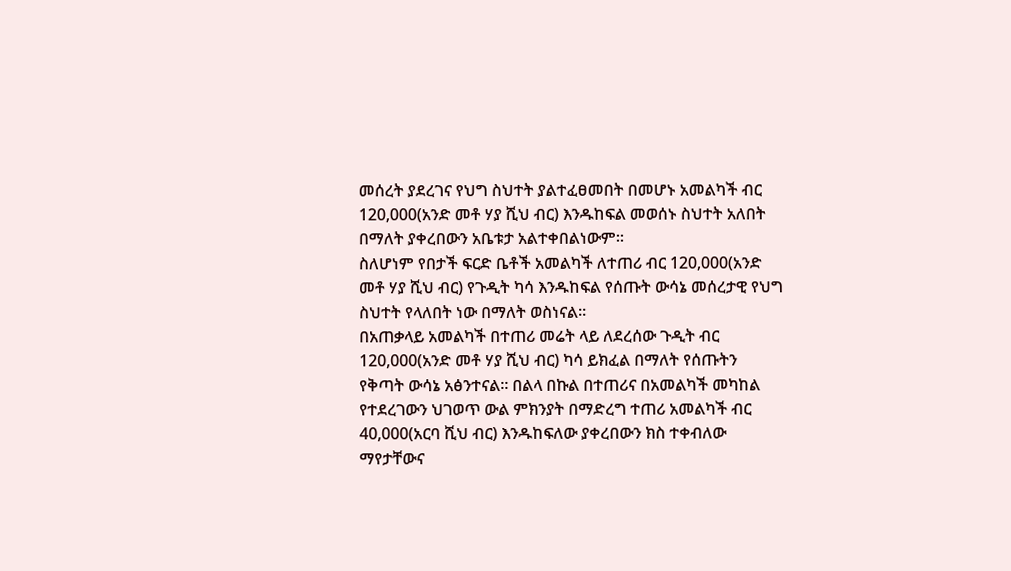መሰረት ያደረገና የህግ ስህተት ያልተፈፀመበት በመሆኑ አመልካች ብር 120,000(አንድ መቶ ሃያ ሺህ ብር) እንዱከፍል መወሰኑ ስህተት አለበት በማለት ያቀረበውን አቤቱታ አልተቀበልነውም።
ስለሆነም የበታች ፍርድ ቤቶች አመልካች ለተጠሪ ብር 120,000(አንድ መቶ ሃያ ሺህ ብር) የጉዲት ካሳ እንዱከፍል የሰጡት ውሳኔ መሰረታዊ የህግ ስህተት የላለበት ነው በማለት ወስነናል።
በአጠቃላይ አመልካች በተጠሪ መሬት ላይ ለደረሰው ጉዲት ብር 120,000(አንድ መቶ ሃያ ሺህ ብር) ካሳ ይክፈል በማለት የሰጡትን የቅጣት ውሳኔ አፅንተናል። በልላ በኩል በተጠሪና በአመልካች መካከል የተደረገውን ህገወጥ ውል ምክንያት በማድረግ ተጠሪ አመልካች ብር 40,000(አርባ ሺህ ብር) እንዱከፍለው ያቀረበውን ክስ ተቀብለው ማየታቸውና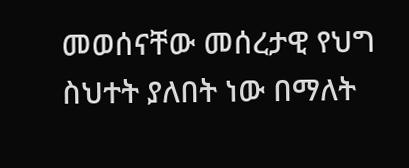መወሰናቸው መሰረታዊ የህግ ስህተት ያለበት ነው በማለት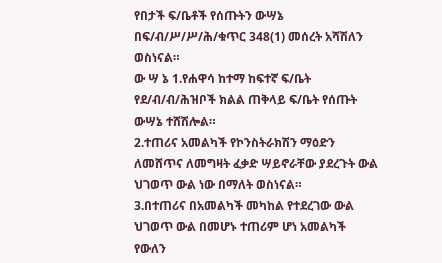የበታች ፍ/ቤቶች የሰጡትን ውሣኔ በፍ/ብ/ሥ/ሥ/ሕ/ቁጥር 348(1) መሰረት አሻሽለን ወስነናል።
ው ሣ ኔ 1.የሐዋሳ ከተማ ከፍተኛ ፍ/ቤት የደ/ብ/ብ/ሕዝቦች ክልል ጠቅላይ ፍ/ቤት የሰጡት ውሣኔ ተሸሽሎል።
2.ተጠሪና አመልካች የኮንስትራክሽን ማዕድን ለመሸጥና ለመግዛት ፈቃድ ሣይኖራቸው ያደረጉት ውል ህገወጥ ውል ነው በማለት ወስነናል።
3.በተጠሪና በአመልካች መካከል የተደረገው ውል ህገወጥ ውል በመሆኑ ተጠሪም ሆነ አመልካች የውለን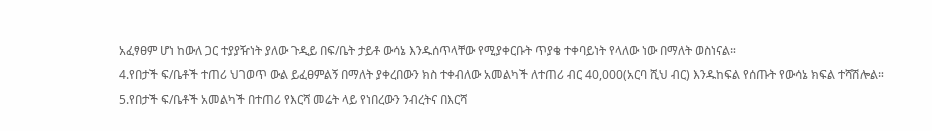አፈፃፀም ሆነ ከውለ ጋር ተያያዥነት ያለው ጉዲይ በፍ/ቤት ታይቶ ውሳኔ እንዱሰጥላቸው የሚያቀርቡት ጥያቄ ተቀባይነት የላለው ነው በማለት ወስነናል።
4.የበታች ፍ/ቤቶች ተጠሪ ህገወጥ ውል ይፈፀምልኝ በማለት ያቀረበውን ክስ ተቀብለው አመልካች ለተጠሪ ብር 40,000(አርባ ሺህ ብር) እንዱከፍል የሰጡት የውሳኔ ክፍል ተሻሽሎል።
5.የበታች ፍ/ቤቶች አመልካች በተጠሪ የእርሻ መሬት ላይ የነበረውን ንብረትና በእርሻ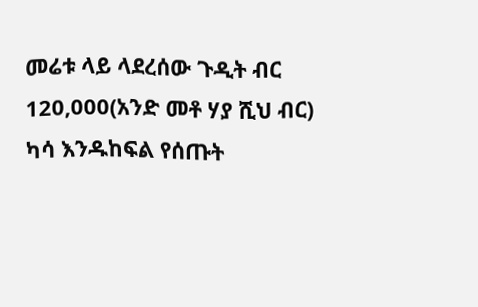መሬቱ ላይ ላደረሰው ጉዲት ብር 120,000(አንድ መቶ ሃያ ሺህ ብር) ካሳ እንዱከፍል የሰጡት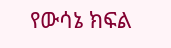የውሳኔ ክፍል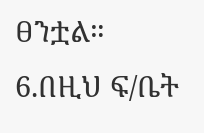ፀንቷል።
6.በዚህ ፍ/ቤት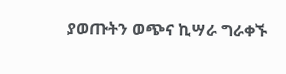ያወጡትን ወጭና ኪሣራ ግራቀኙ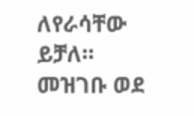ለየራሳቸው ይቻለ።
መዝገቡ ወደ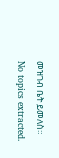መዝገብ ቤት ይመለስ።
No topics extracted.